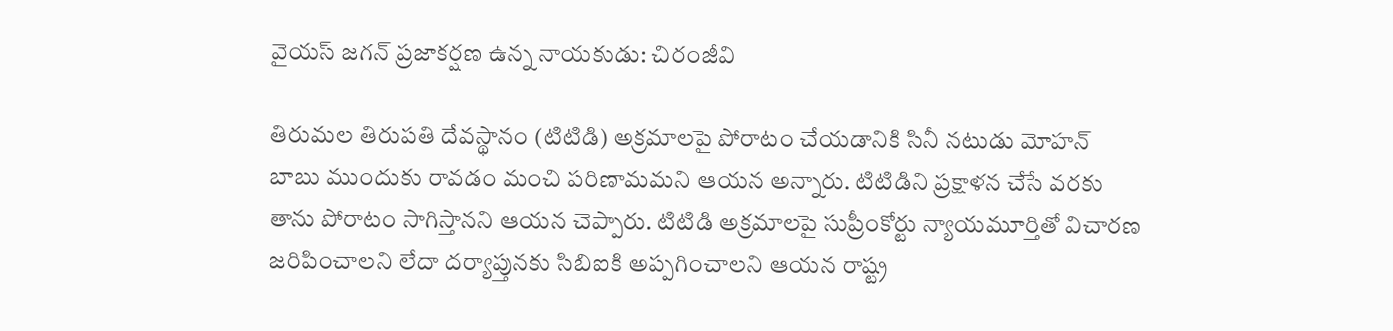వైయస్ జగన్ ప్రజాకర్షణ ఉన్న నాయకుడు: చిరంజీవి

తిరుమల తిరుపతి దేవస్థానం (టిటిడి) అక్రమాలపై పోరాటం చేయడానికి సినీ నటుడు మోహన్ బాబు ముందుకు రావడం మంచి పరిణామమని ఆయన అన్నారు. టిటిడిని ప్రక్షాళన చేసే వరకు తాను పోరాటం సాగిస్తానని ఆయన చెప్పారు. టిటిడి అక్రమాలపై సుప్రీంకోర్టు న్యాయమూర్తితో విచారణ జరిపించాలని లేదా దర్యాప్తునకు సిబిఐకి అప్పగించాలని ఆయన రాష్ట్ర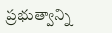ప్రభుత్వాన్ని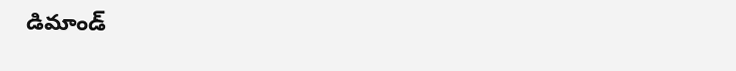డిమాండ్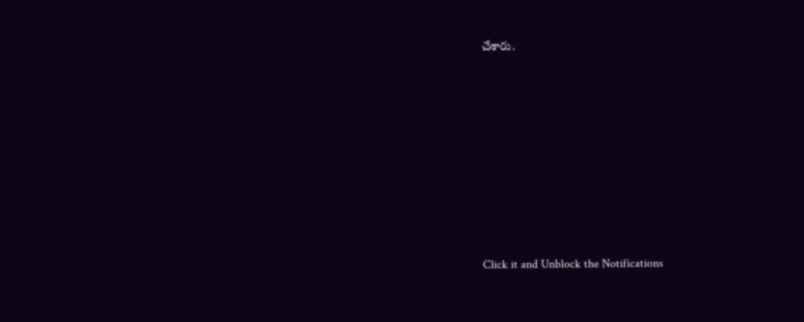చేశారు.












Click it and Unblock the Notifications